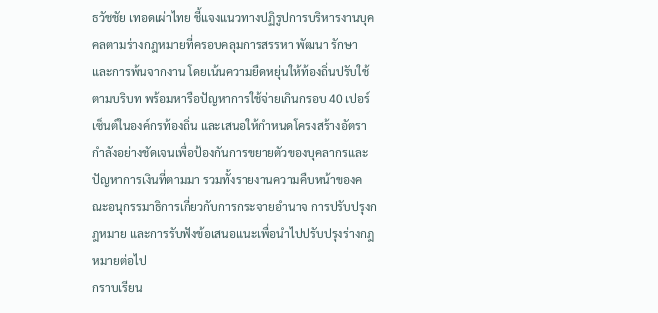ธวัชชัย เทอดเผ่าไทย ชี้แจงแนวทางปฏิรูปการบริหารงานบุคคลตามร่างกฎหมายที่ครอบคลุมการสรรหา พัฒนา รักษา และการพ้นจากงาน โดยเน้นความยืดหยุ่นให้ท้องถิ่นปรับใช้ตามบริบท พร้อมหารือปัญหาการใช้จ่ายเกินกรอบ 40 เปอร์เซ็นต์ในองค์กรท้องถิ่น และเสนอให้กำหนดโครงสร้างอัตรากำลังอย่างชัดเจนเพื่อป้องกันการขยายตัวของบุคลากรและปัญหาการเงินที่ตามมา รวมทั้งรายงานความคืบหน้าของคณะอนุกรรมาธิการเกี่ยวกับการกระจายอำนาจ การปรับปรุงกฎหมาย และการรับฟังข้อเสนอแนะเพื่อนำไปปรับปรุงร่างกฎหมายต่อไป
กราบเรียน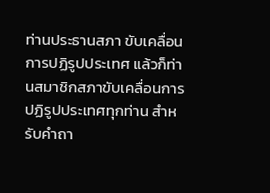ท่านประธานสภา ขับเคลื่อนการปฏิรูปประเทศ แล้วก็ท่านสมาชิกสภาขับเคลื่อนการปฏิรูปประเทศทุกท่าน สําหรับคําถา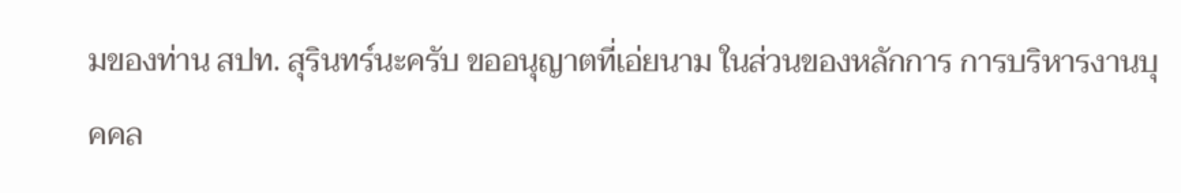มของท่าน สปท. สุรินทร์นะครับ ขออนุญาตที่เอ่ยนาม ในส่วนของหลักการ การบริหารงานบุคคล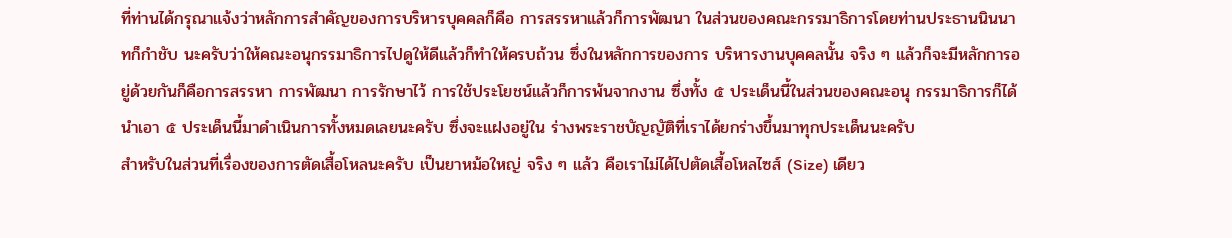ที่ท่านได้กรุณาแจ้งว่าหลักการสําคัญของการบริหารบุคคลก็คือ การสรรหาแล้วก็การพัฒนา ในส่วนของคณะกรรมาธิการโดยท่านประธานนินนาทก็กําชับ นะครับว่าให้คณะอนุกรรมาธิการไปดูให้ดีแล้วก็ทําให้ครบถ้วน ซึ่งในหลักการของการ บริหารงานบุคคลนั้น จริง ๆ แล้วก็จะมีหลักการอยู่ด้วยกันก็คือการสรรหา การพัฒนา การรักษาไว้ การใช้ประโยชน์แล้วก็การพ้นจากงาน ซึ่งทั้ง ๕ ประเด็นนี้ในส่วนของคณะอนุ กรรมาธิการก็ได้นําเอา ๕ ประเด็นนี้มาดําเนินการทั้งหมดเลยนะครับ ซึ่งจะแฝงอยู่ใน ร่างพระราชบัญญัติที่เราได้ยกร่างขึ้นมาทุกประเด็นนะครับ
สําหรับในส่วนที่เรื่องของการตัดเสื้อโหลนะครับ เป็นยาหม้อใหญ่ จริง ๆ แล้ว คือเราไม่ได้ไปตัดเสื้อโหลไซส์ (Size) เดียว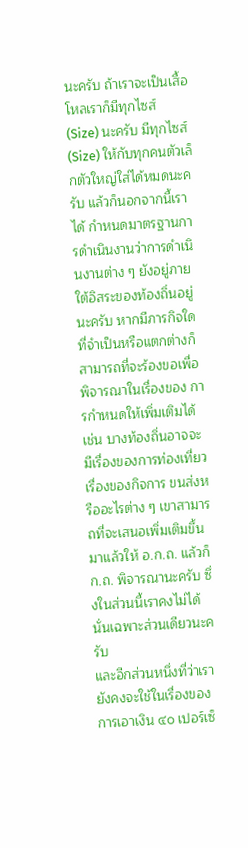นะครับ ถ้าเราจะเป็นเสื้อโหลเราก็มีทุกไซส์ (Size) นะครับ มีทุกไซส์ (Size) ให้กับทุกคนตัวเล็กตัวใหญ่ใส่ได้หมดนะครับ แล้วก็นอกจากนี้เราได้ กําหนดมาตรฐานการดําเนินงานว่าการดําเนินงานต่าง ๆ ยังอยู่ภายใต้อิสระของท้องถิ่นอยู่ นะครับ หากมีภารกิจใดที่จําเป็นหรือแตกต่างก็สามารถที่จะร้องขอเพื่อพิจารณาในเรื่องของ การกําหนดให้เพิ่มเติมได้ เช่น บางท้องถิ่นอาจจะมีเรื่องของการท่องเที่ยว เรื่องของกิจการ ขนส่งหรืออะไรต่าง ๆ เขาสามารถที่จะเสนอเพิ่มเติมขึ้นมาแล้วให้ อ.ก.ถ. แล้วก็ ก.ถ. พิจารณานะครับ ซึ่งในส่วนนี้เราคงไม่ได้นั่นเฉพาะส่วนเดียวนะครับ
และอีกส่วนหนึ่งที่ว่าเรายังคงจะใช้ในเรื่องของการเอาเงิน ๔๐ เปอร์เซ็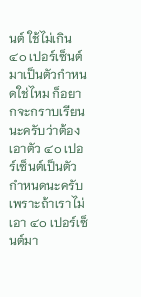นต์ ใช้ไม่เกิน ๔๐ เปอร์เซ็นต์มาเป็นตัวกําหนดใช่ไหม ก็อยากจะกราบเรียนนะครับว่าต้องเอาตัว ๔๐ เปอร์เซ็นต์เป็นตัวกําหนดนะครับ เพราะถ้าเราไม่เอา ๔๐ เปอร์เซ็นต์มา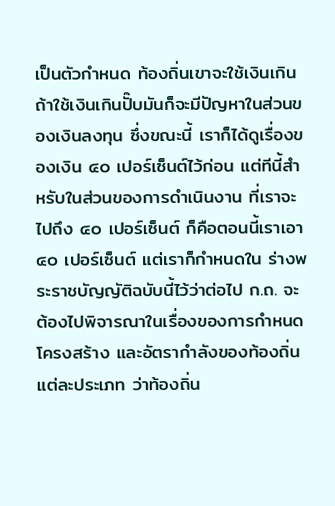เป็นตัวกําหนด ท้องถิ่นเขาจะใช้เงินเกิน ถ้าใช้เงินเกินปั๊บมันก็จะมีปัญหาในส่วนของเงินลงทุน ซึ่งขณะนี้ เราก็ได้ดูเรื่องของเงิน ๔๐ เปอร์เซ็นต์ไว้ก่อน แต่ทีนี้สําหรับในส่วนของการดําเนินงาน ที่เราจะไปถึง ๔๐ เปอร์เซ็นต์ ก็คือตอนนี้เราเอา ๔๐ เปอร์เซ็นต์ แต่เราก็กําหนดใน ร่างพระราชบัญญัติฉบับนี้ไว้ว่าต่อไป ก.ถ. จะต้องไปพิจารณาในเรื่องของการกําหนดโครงสร้าง และอัตรากําลังของท้องถิ่นแต่ละประเภท ว่าท้องถิ่น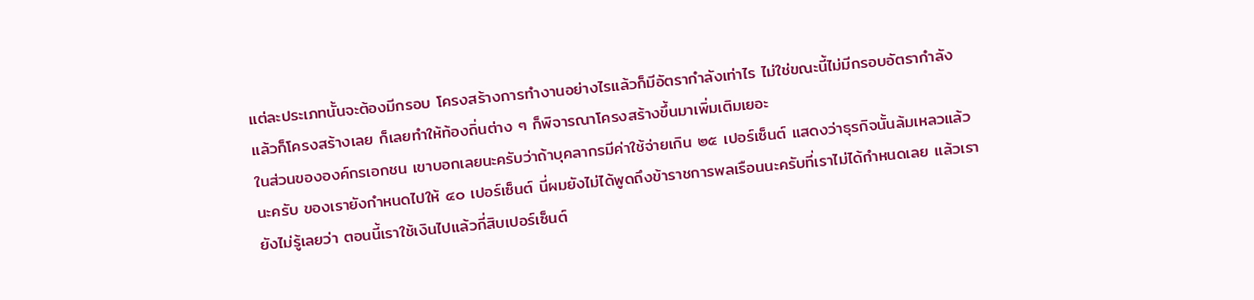แต่ละประเภทนั้นจะต้องมีกรอบ โครงสร้างการทํางานอย่างไรแล้วก็มีอัตรากําลังเท่าไร ไม่ใช่ขณะนี้ไม่มีกรอบอัตรากําลัง แล้วก็โครงสร้างเลย ก็เลยทําให้ท้องถิ่นต่าง ๆ ก็พิจารณาโครงสร้างขึ้นมาเพิ่มเติมเยอะ
ในส่วนขององค์กรเอกชน เขาบอกเลยนะครับว่าถ้าบุคลากรมีค่าใช้จ่ายเกิน ๒๕ เปอร์เซ็นต์ แสดงว่าธุรกิจนั้นล้มเหลวแล้วนะครับ ของเรายังกําหนดไปให้ ๔๐ เปอร์เซ็นต์ นี่ผมยังไม่ได้พูดถึงข้าราชการพลเรือนนะครับที่เราไม่ได้กําหนดเลย แล้วเรายังไม่รู้เลยว่า ตอนนี้เราใช้เงินไปแล้วกี่สิบเปอร์เซ็นต์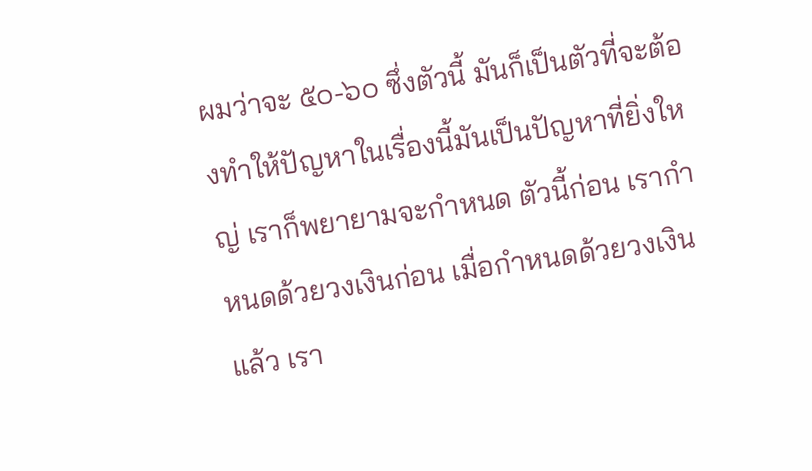ผมว่าจะ ๕๐-๖๐ ซึ่งตัวนี้ มันก็เป็นตัวที่จะต้องทําให้ปัญหาในเรื่องนี้มันเป็นปัญหาที่ยิ่งใหญ่ เราก็พยายามจะกําหนด ตัวนี้ก่อน เรากําหนดด้วยวงเงินก่อน เมื่อกําหนดด้วยวงเงินแล้ว เรา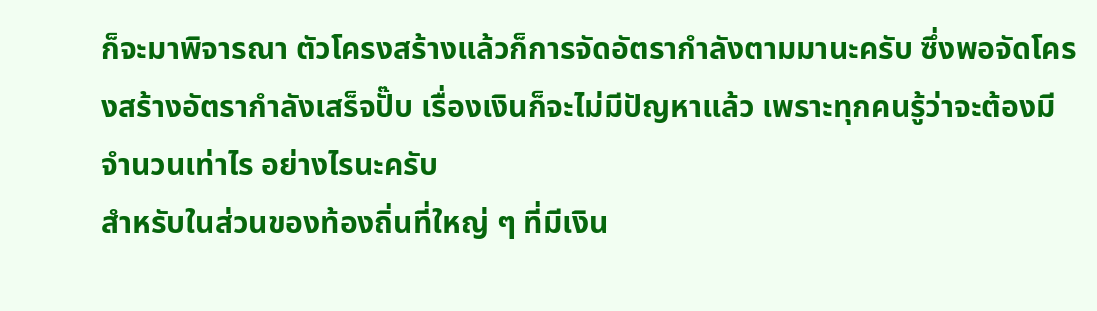ก็จะมาพิจารณา ตัวโครงสร้างแล้วก็การจัดอัตรากําลังตามมานะครับ ซึ่งพอจัดโครงสร้างอัตรากําลังเสร็จปั๊บ เรื่องเงินก็จะไม่มีปัญหาแล้ว เพราะทุกคนรู้ว่าจะต้องมีจํานวนเท่าไร อย่างไรนะครับ
สําหรับในส่วนของท้องถิ่นที่ใหญ่ ๆ ที่มีเงิน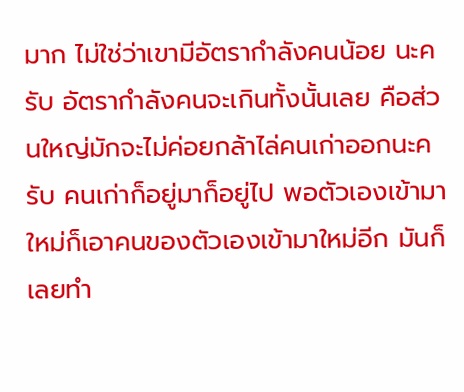มาก ไม่ใช่ว่าเขามีอัตรากําลังคนน้อย นะครับ อัตรากําลังคนจะเกินทั้งนั้นเลย คือส่วนใหญ่มักจะไม่ค่อยกล้าไล่คนเก่าออกนะครับ คนเก่าก็อยู่มาก็อยู่ไป พอตัวเองเข้ามาใหม่ก็เอาคนของตัวเองเข้ามาใหม่อีก มันก็เลยทํา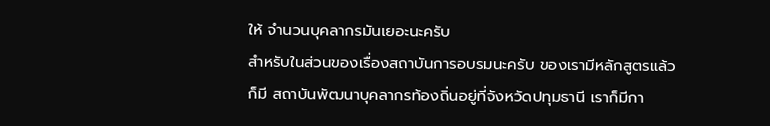ให้ จํานวนบุคลากรมันเยอะนะครับ
สําหรับในส่วนของเรื่องสถาบันการอบรมนะครับ ของเรามีหลักสูตรแล้วก็มี สถาบันพัฒนาบุคลากรท้องถิ่นอยู่ที่จังหวัดปทุมธานี เราก็มีกา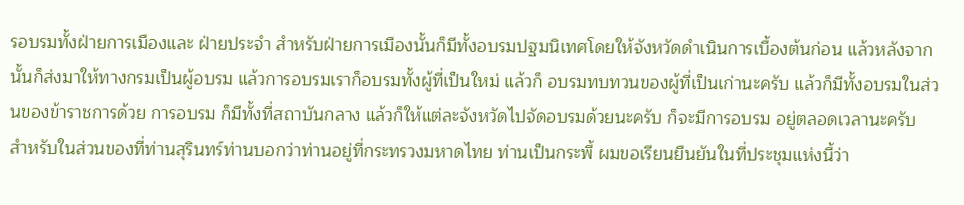รอบรมทั้งฝ่ายการเมืองและ ฝ่ายประจํา สําหรับฝ่ายการเมืองนั้นก็มีทั้งอบรมปฐมนิเทศโดยให้จังหวัดดําเนินการเบื้องต้นก่อน แล้วหลังจากนั้นก็ส่งมาให้ทางกรมเป็นผู้อบรม แล้วการอบรมเราก็อบรมทั้งผู้ที่เป็นใหม่ แล้วก็ อบรมทบทวนของผู้ที่เป็นเก่านะครับ แล้วก็มีทั้งอบรมในส่วนของข้าราชการด้วย การอบรม ก็มีทั้งที่สถาบันกลาง แล้วก็ให้แต่ละจังหวัดไปจัดอบรมด้วยนะครับ ก็จะมีการอบรม อยู่ตลอดเวลานะครับ
สําหรับในส่วนของที่ท่านสุรินทร์ท่านบอกว่าท่านอยู่ที่กระทรวงมหาดไทย ท่านเป็นกระพี้ ผมขอเรียนยืนยันในที่ประชุมแห่งนี้ว่า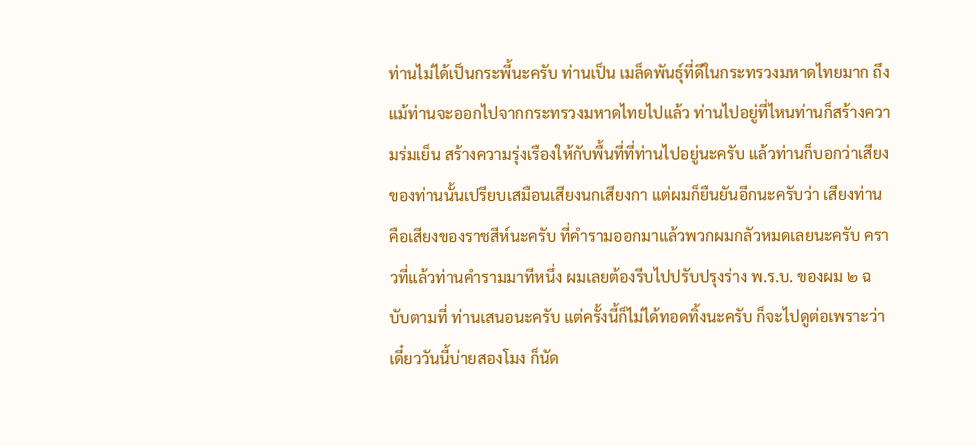ท่านไม่ได้เป็นกระพี้นะครับ ท่านเป็น เมล็ดพันธุ์ที่ดีในกระทรวงมหาดไทยมาก ถึงแม้ท่านจะออกไปจากกระทรวงมหาดไทยไปแล้ว ท่านไปอยู่ที่ไหนท่านก็สร้างความร่มเย็น สร้างความรุ่งเรืองให้กับพื้นที่ที่ท่านไปอยู่นะครับ แล้วท่านก็บอกว่าเสียงของท่านนั้นเปรียบเสมือนเสียงนกเสียงกา แต่ผมก็ยืนยันอีกนะครับว่า เสียงท่านคือเสียงของราชสีห์นะครับ ที่คํารามออกมาแล้วพวกผมกลัวหมดเลยนะครับ คราวที่แล้วท่านคํารามมาทีหนึ่ง ผมเลยต้องรีบไปปรับปรุงร่าง พ.ร.บ. ของผม ๒ ฉบับตามที่ ท่านเสนอนะครับ แต่ครั้งนี้ก็ไม่ได้ทอดทิ้งนะครับ ก็จะไปดูต่อเพราะว่าเดี๋ยววันนี้บ่ายสองโมง ก็นัด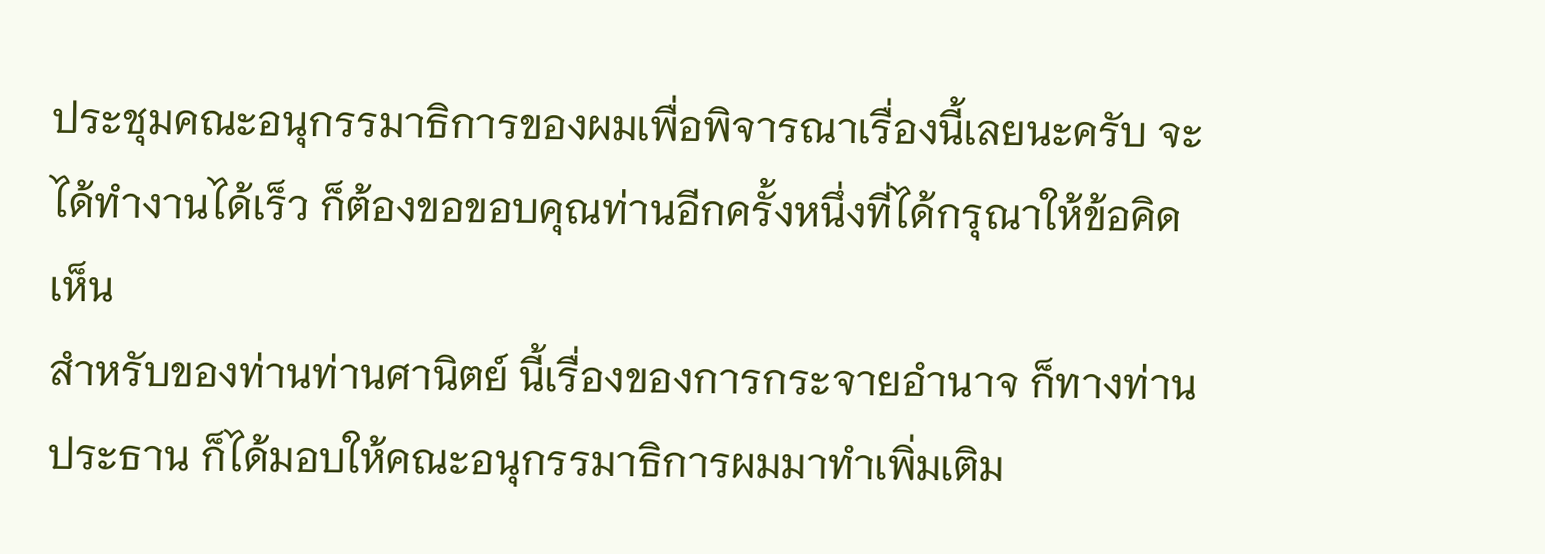ประชุมคณะอนุกรรมาธิการของผมเพื่อพิจารณาเรื่องนี้เลยนะครับ จะได้ทํางานได้เร็ว ก็ต้องขอขอบคุณท่านอีกครั้งหนึ่งที่ได้กรุณาให้ข้อคิดเห็น
สําหรับของท่านท่านศานิตย์ นี้เรื่องของการกระจายอํานาจ ก็ทางท่านประธาน ก็ได้มอบให้คณะอนุกรรมาธิการผมมาทําเพิ่มเติม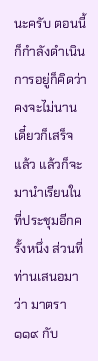นะครับ ตอนนี้ก็กําลังดําเนินการอยู่ก็คิดว่า คงจะไม่นานเดี๋ยวก็เสร็จแล้ว แล้วก็จะมานําเรียนในที่ประชุมอีกครั้งหนึ่ง ส่วนที่ท่านเสนอมาว่า มาตรา ๑๑๙ กับ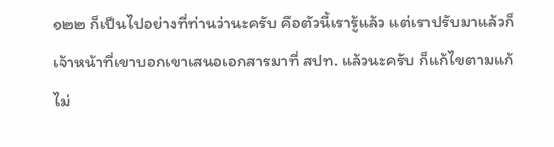๑๒๒ ก็เป็นไปอย่างที่ท่านว่านะครับ คือตัวนี้เรารู้แล้ว แต่เราปรับมาแล้วก็ เจ้าหน้าที่เขาบอกเขาเสนอเอกสารมาที่ สปท. แล้วนะครับ ก็แก้ไขตามแก้ไม่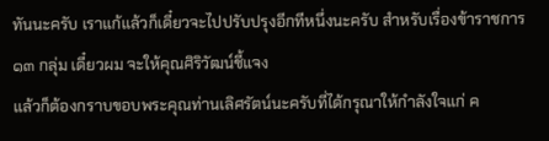ทันนะครับ เราแก้แล้วก็เดี๋ยวจะไปปรับปรุงอีกทีหนึ่งนะครับ สําหรับเรื่องข้าราชการ ๑๓ กลุ่ม เดี๋ยวผม จะให้คุณศิริวัฒน์ชี้แจง
แล้วก็ต้องกราบขอบพระคุณท่านเลิศรัตน์นะครับที่ได้กรุณาให้กําลังใจแก่ ค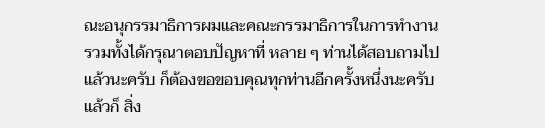ณะอนุกรรมาธิการผมและคณะกรรมาธิการในการทํางาน รวมทั้งได้กรุณาตอบปัญหาที่ หลาย ๆ ท่านได้สอบถามไปแล้วนะครับ ก็ต้องขอขอบคุณทุกท่านอีกครั้งหนึ่งนะครับ แล้วก็ สิ่ง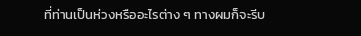ที่ท่านเป็นห่วงหรืออะไรต่าง ๆ ทางผมก็จะรีบ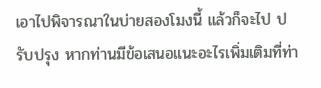เอาไปพิจารณาในบ่ายสองโมงนี้ แล้วก็จะไป ปรับปรุง หากท่านมีข้อเสนอแนะอะไรเพิ่มเติมที่ท่า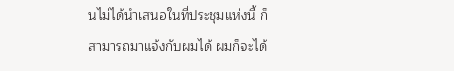นไม่ได้นําเสนอในที่ประชุมแห่งนี้ ก็สามารถมาแจ้งกับผมได้ ผมก็จะได้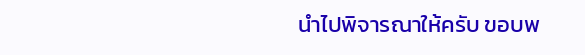นําไปพิจารณาให้ครับ ขอบพ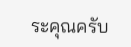ระคุณครับ